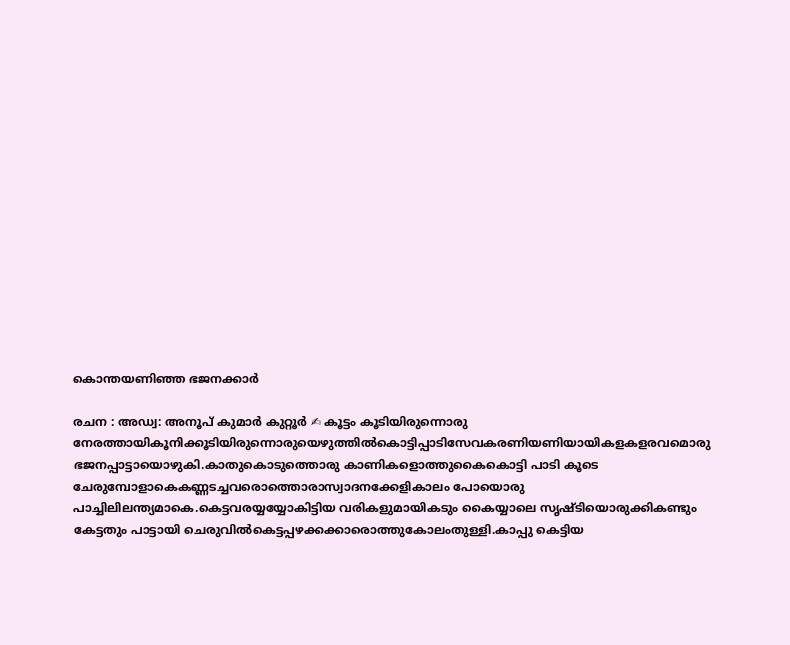കൊന്തയണിഞ്ഞ ഭജനക്കാർ

രചന : അഡ്വ: അനൂപ് കുമാർ കുറ്റൂർ ✍ കൂട്ടം കൂടിയിരുന്നൊരു നേരത്തായികൂനിക്കൂടിയിരുന്നൊരുയെഴുത്തിൽകൊട്ടിപ്പാടിസേവകരണിയണിയായികളകളരവമൊരു ഭജനപ്പാട്ടായൊഴുകി.കാതുകൊടുത്തൊരു കാണികളൊത്തുകൈകൊട്ടി പാടി കൂടെ ചേരുമ്പോളാകെകണ്ണടച്ചവരൊത്തൊരാസ്വാദനക്കേളികാലം പോയൊരു പാച്ചിലിലന്ത്യമാകെ.കെട്ടവരയ്യയ്യോകിട്ടിയ വരികളുമായികടും കൈയ്യാലെ സൃഷ്‌ടിയൊരുക്കികണ്ടും കേട്ടതും പാട്ടായി ചെരുവിൽകെട്ടപ്പഴക്കക്കാരൊത്തുകോലംതുള്ളി.കാപ്പു കെട്ടിയ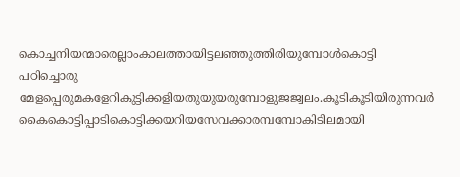കൊച്ചനിയന്മാരെല്ലാംകാലത്തായിട്ടലഞ്ഞുത്തിരിയുമ്പോൾകൊട്ടി പഠിച്ചൊരു മേളപ്പെരുമകളേറികുട്ടിക്കളിയതുയുയരുമ്പോളുജജ്വലം.കൂടികൂടിയിരുന്നവർ കൈകൊട്ടിപ്പാടികൊട്ടിക്കയറിയസേവക്കാരമ്പമ്പോകിടിലമായി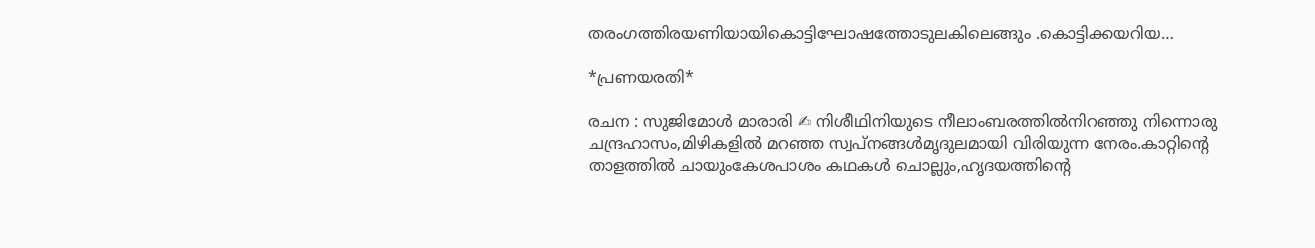തരംഗത്തിരയണിയായികൊട്ടിഘോഷത്തോടുലകിലെങ്ങും .കൊട്ടിക്കയറിയ…

*പ്രണയരതി*

രചന : സുജിമോൾ മാരാരി ✍ നിശീഥിനിയുടെ നീലാംബരത്തിൽനിറഞ്ഞു നിന്നൊരു ചന്ദ്രഹാസം,മിഴികളിൽ മറഞ്ഞ സ്വപ്നങ്ങൾമൃദുലമായി വിരിയുന്ന നേരം.കാറ്റിന്റെ താളത്തിൽ ചായുംകേശപാശം കഥകൾ ചൊല്ലും,ഹൃദയത്തിന്റെ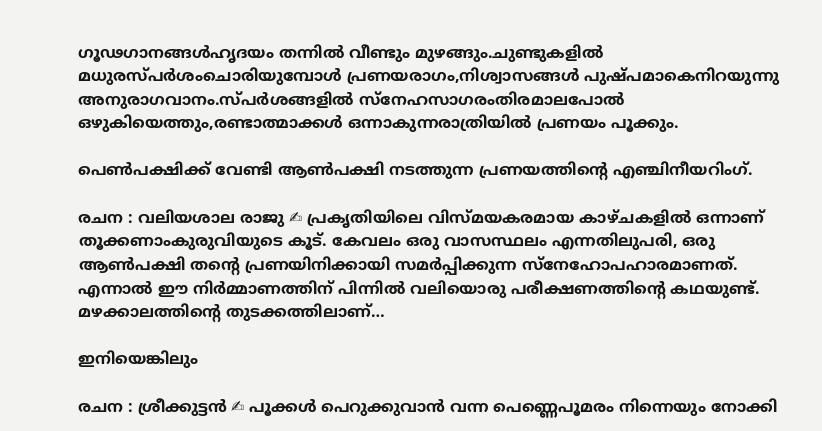ഗൂഢഗാനങ്ങൾഹൃദയം തന്നിൽ വീണ്ടും മുഴങ്ങും.ചുണ്ടുകളിൽ മധുരസ്പർശംചൊരിയുമ്പോൾ പ്രണയരാഗം,നിശ്വാസങ്ങൾ പുഷ്പമാകെനിറയുന്നു അനുരാഗവാനം.സ്പർശങ്ങളിൽ സ്നേഹസാഗരംതിരമാലപോൽ ഒഴുകിയെത്തും,രണ്ടാത്മാക്കൾ ഒന്നാകുന്നരാത്രിയിൽ പ്രണയം പൂക്കും.

പെൺപക്ഷിക്ക് വേണ്ടി ആൺപക്ഷി നടത്തുന്ന പ്രണയത്തിന്റെ എഞ്ചിനീയറിംഗ്.

രചന : വലിയശാല രാജു ✍ പ്രകൃതിയിലെ വിസ്മയകരമായ കാഴ്ചകളിൽ ഒന്നാണ് തൂക്കണാംകുരുവിയുടെ കൂട്. കേവലം ഒരു വാസസ്ഥലം എന്നതിലുപരി, ഒരു ആൺപക്ഷി തന്റെ പ്രണയിനിക്കായി സമർപ്പിക്കുന്ന സ്നേഹോപഹാരമാണത്. എന്നാൽ ഈ നിർമ്മാണത്തിന് പിന്നിൽ വലിയൊരു പരീക്ഷണത്തിന്റെ കഥയുണ്ട്. മഴക്കാലത്തിന്റെ തുടക്കത്തിലാണ്…

ഇനിയെങ്കിലും

രചന : ശ്രീക്കുട്ടൻ ✍ പൂക്കൾ പെറുക്കുവാൻ വന്ന പെണ്ണെപൂമരം നിന്നെയും നോക്കി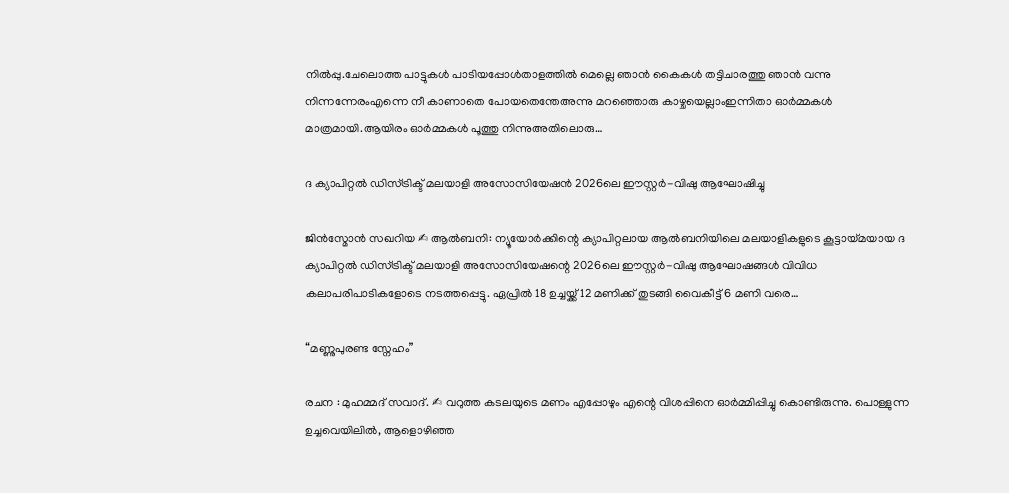നിൽപ്പു.ചേലൊത്ത പാട്ടുകൾ പാടിയപ്പോൾതാളത്തിൽ മെല്ലെ ഞാൻ കൈകൾ തട്ടിചാരത്തു ഞാൻ വന്നു നിന്നന്നേരംഎന്നെ നീ കാണാതെ പോയതെന്തേഅന്നു മറഞ്ഞൊരു കാഴ്ചയെല്ലാംഇന്നിതാ ഓർമ്മകൾ മാത്രമായി.ആയിരം ഓർമ്മകൾ പൂത്തു നിന്നുഅതിലൊരു…

ദ ക്യാപിറ്റല്‍ ഡിസ്ട്രിക്ട് മലയാളി അസോസിയേഷന്‍ 2026ലെ ഈസ്റ്റര്‍-വിഷു ആഘോഷിച്ചു

ജിൻസ്മോൻ സഖറിയ ✍ ആല്‍ബനി: ന്യൂയോര്‍ക്കിന്റെ ക്യാപിറ്റലായ ആല്‍ബനിയിലെ മലയാളികളുടെ കൂട്ടായ്മയായ ദ ക്യാപിറ്റല്‍ ഡിസ്ട്രിക്ട് മലയാളി അസോസിയേഷന്റെ 2026ലെ ഈസ്റ്റര്‍-വിഷു ആഘോഷങ്ങള്‍ വിവിധ കലാപരിപാടികളോടെ നടത്തപ്പെട്ടു. ഏപ്രില്‍ 18 ഉച്ചയ്ക്ക് 12 മണിക്ക് തുടങ്ങി വൈകീട്ട് 6 മണി വരെ…

“മണ്ണുപുരണ്ട സ്നേഹം”

രചന : മുഹമ്മദ് സവാദ്. ✍ വറുത്ത കടലയുടെ മണം എപ്പോഴും എന്റെ വിശപ്പിനെ ഓർമ്മിപ്പിച്ചു കൊണ്ടിരുന്നു. പൊള്ളുന്ന ഉച്ചവെയിലിൽ, ആളൊഴിഞ്ഞ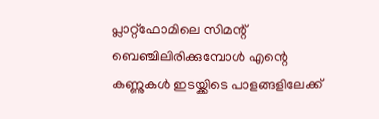പ്ലാറ്റ്ഫോമിലെ സിമന്റ് ബെഞ്ചിലിരിക്കുമ്പോൾ എന്റെ കണ്ണുകൾ ഇടയ്ക്കിടെ പാളങ്ങളിലേക്ക്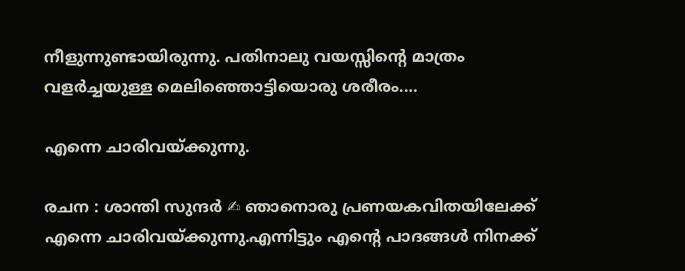നീളുന്നുണ്ടായിരുന്നു. പതിനാലു വയസ്സിന്റെ മാത്രം വളർച്ചയുള്ള മെലിഞ്ഞൊട്ടിയൊരു ശരീരം.…

എന്നെ ചാരിവയ്ക്കുന്നു.

രചന : ശാന്തി സുന്ദർ ✍ ഞാനൊരു പ്രണയകവിതയിലേക്ക് എന്നെ ചാരിവയ്ക്കുന്നു.എന്നിട്ടും എന്റെ പാദങ്ങൾ നിനക്ക്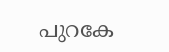പുറകേ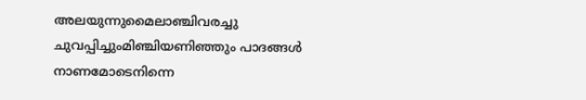അലയുന്നുമൈലാഞ്ചിവരച്ചു ചുവപ്പിച്ചുംമിഞ്ചിയണിഞ്ഞും പാദങ്ങൾ നാണമോടെനിന്നെ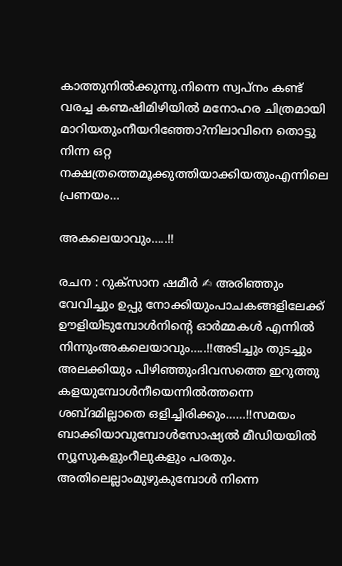കാത്തുനിൽക്കുന്നു.നിന്നെ സ്വപ്നം കണ്ട് വരച്ച കണ്മഷിമിഴിയിൽ മനോഹര ചിത്രമായി മാറിയതുംനീയറിഞ്ഞോ?നിലാവിനെ തൊട്ടു നിന്ന ഒറ്റ നക്ഷത്രത്തെമൂക്കുത്തിയാക്കിയതുംഎന്നിലെ പ്രണയം…

അകലെയാവും…..!!

രചന : റുക്‌സാന ഷമീർ ✍ അരിഞ്ഞും വേവിച്ചും ഉപ്പു നോക്കിയുംപാചകങ്ങളിലേക്ക് ഊളിയിടുമ്പോൾനിൻ്റെ ഓർമ്മകൾ എന്നിൽ നിന്നുംഅകലെയാവും…..!!അടിച്ചും തുടച്ചും അലക്കിയും പിഴിഞ്ഞുംദിവസത്തെ ഇറുത്തു കളയുമ്പോൾനീയെന്നിൽത്തന്നെ ശബ്‌ദമില്ലാതെ ഒളിച്ചിരിക്കും……!!സമയം ബാക്കിയാവുമ്പോൾസോഷ്യൽ മീഡിയയിൽ ന്യൂസുകളുംറീലുകളും പരതും. അതിലെല്ലാംമുഴുകുമ്പോൾ നിന്നെ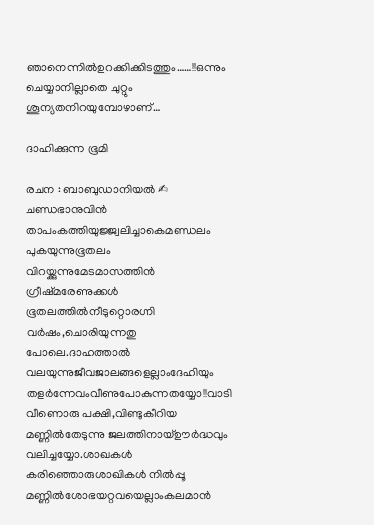ഞാനെന്നിൽഉറക്കിക്കിടത്തും……!!ഒന്നും ചെയ്യാനില്ലാതെ ചുറ്റും ശൂന്യതനിറയുമ്പോഴാണ്…

ദാഹിക്കുന്ന ഭൂമി

രചന : ബാബുഡാനിയല്‍ ✍ ചണ്ഡഭാനുവിൻ താപംകത്തിയുജ്ജ്വലിച്ചാകെമണ്ഡലം പുകയുന്നുഭൂതലം വിറയ്ക്കുന്നുമേടമാസത്തിൻ ഗ്രീഷ്‌മരേണുക്കൾ ഭൂതലത്തിൽനീടുറ്റൊരഗ്നി വർഷം,ചൊരിയുന്നതു പോലെ.ദാഹത്താല്‍ വലയുന്നുജീവജാലങ്ങളെല്ലാംദേഹിയും തളര്‍ന്നേവംവീണുപോകുന്നതയ്യോ!!വാടി വീണൊരു പക്ഷി,വിണ്ടുകീറിയ മണ്ണിൽതേടുന്നു ജലത്തിനായ്ഊര്‍ദ്ധവും വലിച്ചയ്യോ.ശാഖകള്‍ കരിഞ്ഞൊരുശാഖികള്‍ നില്‍പ്പൂ മണ്ണില്‍ശോഭയറ്റവയെല്ലാംകലമാന്‍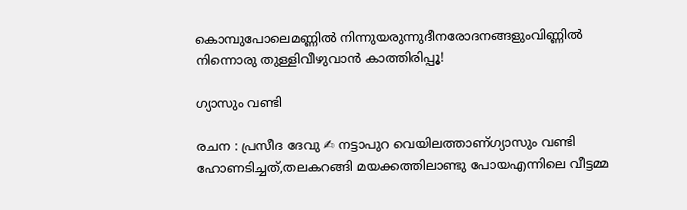കൊമ്പുപോലെമണ്ണിൽ നിന്നുയരുന്നുദീനരോദനങ്ങളുംവിണ്ണിൽ നിന്നൊരു തുള്ളിവീഴുവാൻ കാത്തിരിപ്പൂ!

ഗ്യാസും വണ്ടി

രചന : പ്രസീദ ദേവു ✍ നട്ടാപുറ വെയിലത്താണ്ഗ്യാസും വണ്ടി ഹോണടിച്ചത്,തലകറങ്ങി മയക്കത്തിലാണ്ടു പോയഎന്നിലെ വീട്ടമ്മ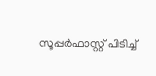സൂപ്പർഫാസ്റ്റ് പിടിച്ച്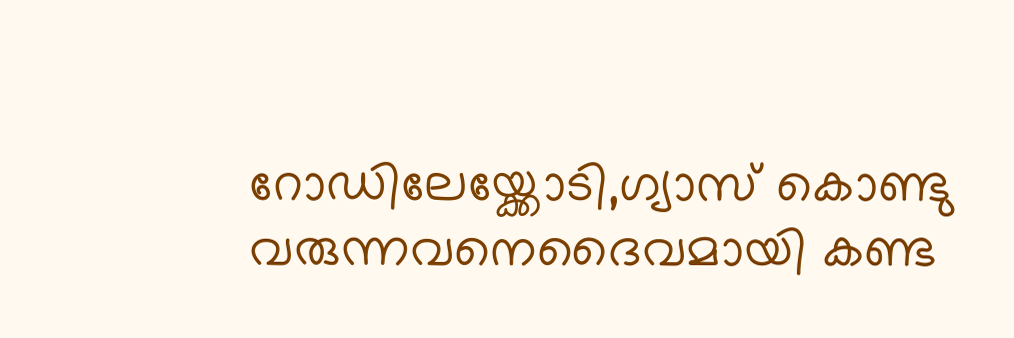റോഡിലേയ്ക്കോടി,ഗ്യാസ് കൊണ്ടു വരുന്നവനെദൈവമായി കണ്ട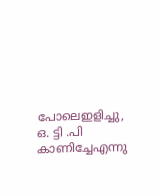പോലെഇളിച്ചു, ഒ. ട്ടി .പി കാണിച്ചേഎന്നു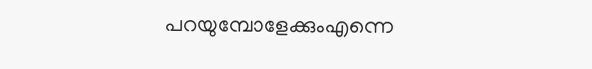പറയുമ്പോളേക്കുംഎന്നെ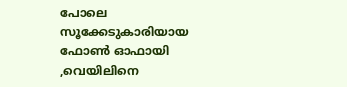പോലെ സൂക്കേടുകാരിയായ ഫോൺ ഓഫായി ,വെയിലിനെ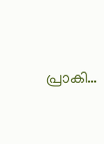പ്രാകി…